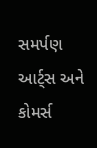સમર્પણ આર્ટ્સ અને કોમર્સ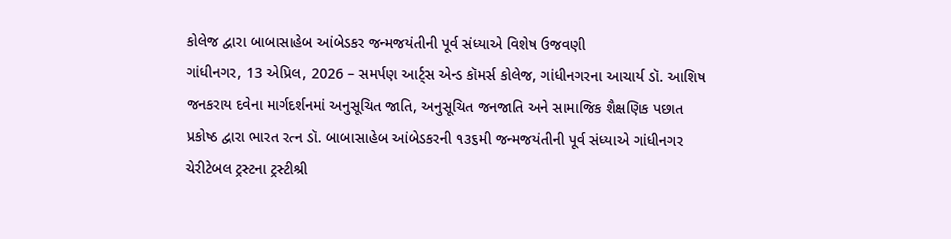કોલેજ દ્વારા બાબાસાહેબ આંબેડકર જન્મજયંતીની પૂર્વ સંધ્યાએ વિશેષ ઉજવણી
ગાંધીનગર, 13 એપ્રિલ, 2026 – સમર્પણ આર્ટ્સ એન્ડ કૉમર્સ કોલેજ, ગાંધીનગરના આચાર્ય ડૉ. આશિષ જનકરાય દવેના માર્ગદર્શનમાં અનુસૂચિત જાતિ, અનુસૂચિત જનજાતિ અને સામાજિક શૈક્ષણિક પછાત પ્રકોષ્ઠ દ્વારા ભારત રત્ન ડૉ. બાબાસાહેબ આંબેડકરની ૧૩૬મી જન્મજયંતીની પૂર્વ સંધ્યાએ ગાંધીનગર ચેરીટેબલ ટ્રસ્ટના ટ્રસ્ટીશ્રી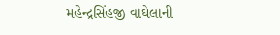મહેન્દ્રસિંહજી વાઘેલાની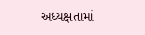અધ્યક્ષતામાં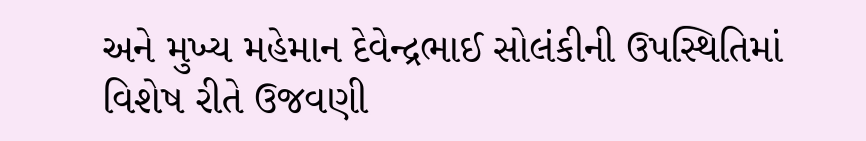અને મુખ્ય મહેમાન દેવેન્દ્રભાઈ સોલંકીની ઉપસ્થિતિમાં વિશેષ રીતે ઉજવણી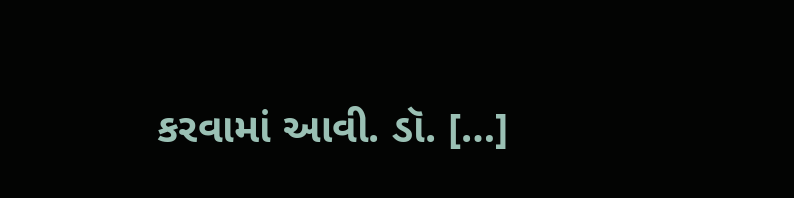કરવામાં આવી. ડૉ. […]